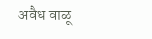अवैध वाळू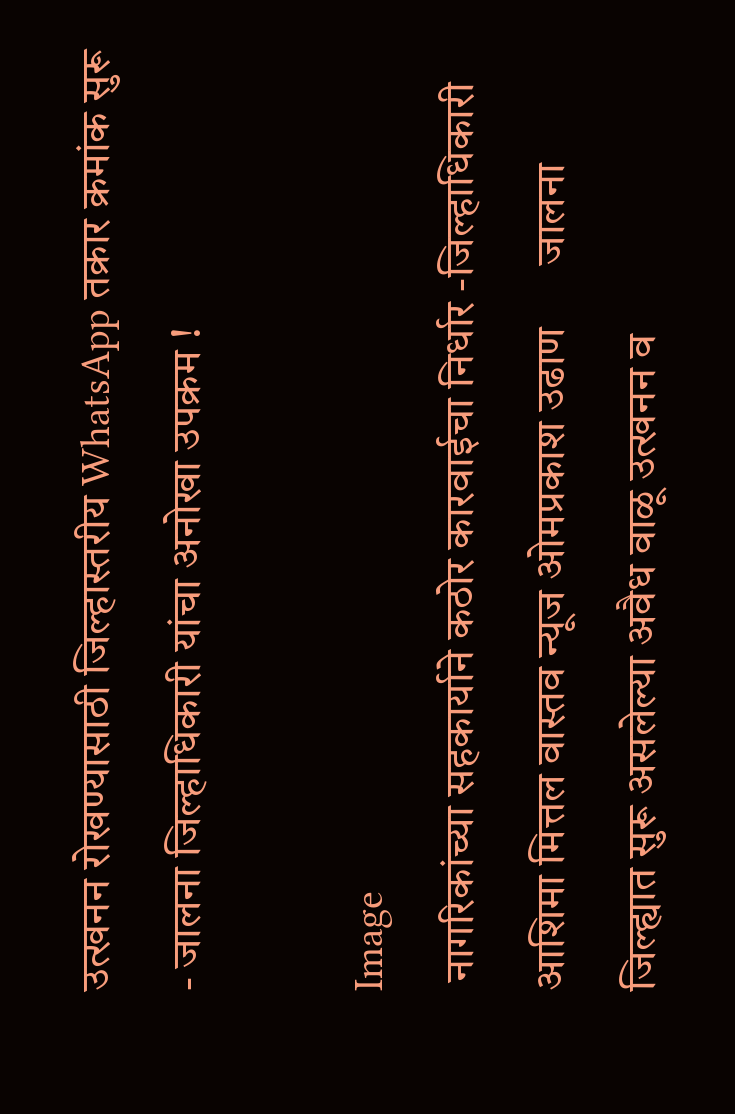उत्खनन रोखण्यासाठी जिल्हास्तरीय WhatsApp तक्रार क्रमांक सुरू - जालना जिल्हाधिकारी यांचा अनोखा उपक्रम !

Image
 नागरिकांच्या सहकार्याने कठोर कारवाईचा निर्धार -जिल्हाधिकारी आशिमा मित्तल वास्तव न्यूज ओमप्रकाश उढाण      जालना जिल्ह्यात सुरू असलेल्या अवैध वाळू उत्खनन व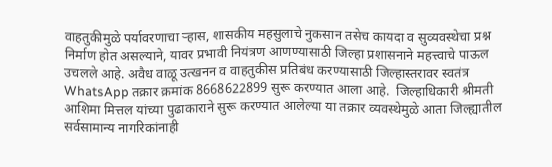वाहतुकीमुळे पर्यावरणाचा ऱ्हास, शासकीय महसुलाचे नुकसान तसेच कायदा व सुव्यवस्थेचा प्रश्न निर्माण होत असल्याने, यावर प्रभावी नियंत्रण आणण्यासाठी जिल्हा प्रशासनाने महत्त्वाचे पाऊल उचलले आहे. अवैध वाळू उत्खनन व वाहतुकीस प्रतिबंध करण्यासाठी जिल्हास्तरावर स्वतंत्र WhatsApp तक्रार क्रमांक 8668622899 सुरू करण्यात आला आहे.  जिल्हाधिकारी श्रीमती आशिमा मित्तल यांच्या पुढाकाराने सुरू करण्यात आलेल्या या तक्रार व्यवस्थेमुळे आता जिल्ह्यातील सर्वसामान्य नागरिकांनाही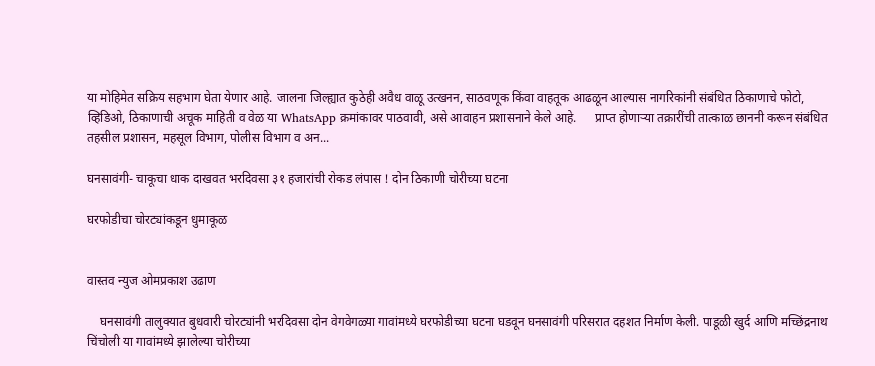या मोहिमेत सक्रिय सहभाग घेता येणार आहे. जालना जिल्ह्यात कुठेही अवैध वाळू उत्खनन, साठवणूक किंवा वाहतूक आढळून आल्यास नागरिकांनी संबंधित ठिकाणाचे फोटो, व्हिडिओ, ठिकाणाची अचूक माहिती व वेळ या WhatsApp क्रमांकावर पाठवावी, असे आवाहन प्रशासनाने केले आहे.      प्राप्त होणाऱ्या तक्रारींची तात्काळ छाननी करून संबंधित तहसील प्रशासन, महसूल विभाग, पोलीस विभाग व अन...

घनसावंगी- चाकूचा धाक दाखवत भरदिवसा ३१ हजारांची रोकड लंपास ! दोन ठिकाणी चोरीच्या घटना

घरफोडीचा चोरट्यांकडून धुमाकूळ


वास्तव न्युज ओमप्रकाश उढाण

    घनसावंगी तालुक्यात बुधवारी चोरट्यांनी भरदिवसा दोन वेगवेगळ्या गावांमध्ये घरफोडीच्या घटना घडवून घनसावंगी परिसरात दहशत निर्माण केली. पाडूळी खुर्द आणि मच्छिंद्रनाथ चिंचोली या गावांमध्ये झालेल्या चोरीच्या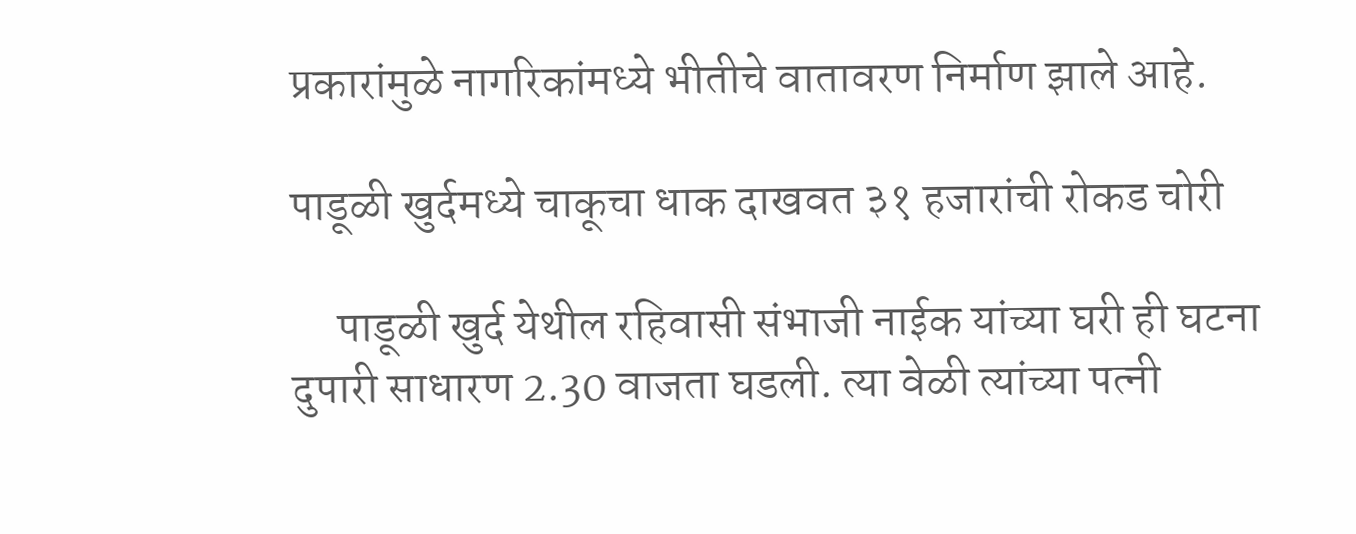प्रकारांमुळे नागरिकांमध्ये भीतीचे वातावरण निर्माण झाले आहे.

पाडूळी खुर्दमध्ये चाकूचा धाक दाखवत ३१ हजारांची रोकड चोरी

     पाडूळी खुर्द येथील रहिवासी संभाजी नाईक यांच्या घरी ही घटना दुपारी साधारण 2.30 वाजता घडली. त्या वेळी त्यांच्या पत्नी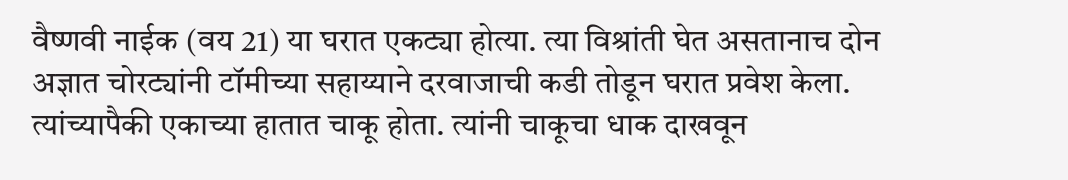वैष्णवी नाईक (वय 21) या घरात एकट्या होत्या. त्या विश्रांती घेत असतानाच दोन अज्ञात चोरट्यांनी टॉमीच्या सहाय्याने दरवाजाची कडी तोडून घरात प्रवेश केला. त्यांच्यापैकी एकाच्या हातात चाकू होता. त्यांनी चाकूचा धाक दाखवून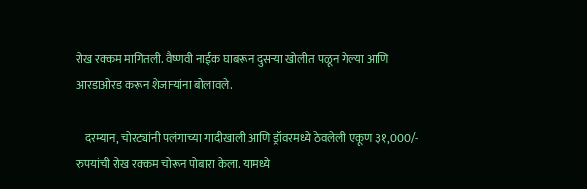रोख रक्कम मागितली. वैष्णवी नाईक घाबरून दुसऱ्या खोलीत पळून गेल्या आणि आरडाओरड करून शेजाऱ्यांना बोलावले.

    दरम्यान, चोरट्यांनी पलंगाच्या गादीखाली आणि ड्रॉवरमध्ये ठेवलेली एकूण ३१,000/- रुपयांची रोख रक्कम चोरून पोबारा केला. यामध्ये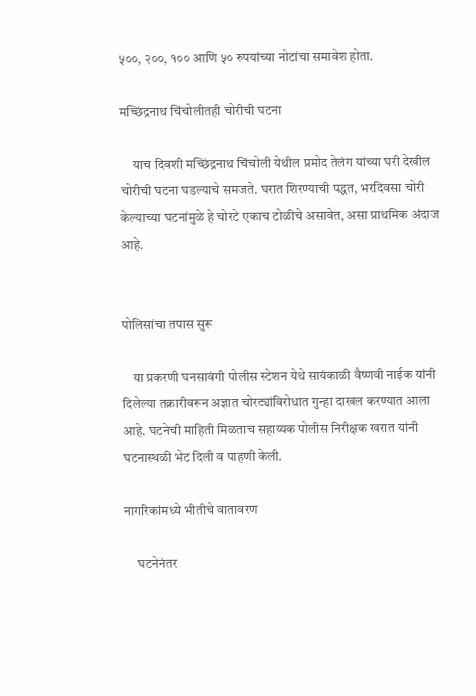५००, २००, १०० आणि ५० रुपयांच्या नोटांचा समावेश होता.

मच्छिंद्रनाथ चिंचोलीतही चोरीची घटना

     याच दिवशी मच्छिंद्रनाथ चिंचोली येथील प्रमोद तेलंग यांच्या घरी देखील चोरीची घटना घडल्याचे समजते. घरात शिरण्याची पद्धत, भरदिवसा चोरी केल्याच्या घटनांमुळे हे चोरटे एकाच टोळीचे असावेत, असा प्राथमिक अंदाज आहे.


पोलिसांचा तपास सुरू

    या प्रकरणी घनसावंगी पोलीस स्टेशन येथे सायंकाळी वैष्णवी नाईक यांनी दिलेल्या तक्रारीवरून अज्ञात चोरट्यांविरोधात गुन्हा दाखल करण्यात आला आहे. घटनेची माहिती मिळताच सहाय्यक पोलीस निरीक्षक खरात यांनी घटनास्थळी भेट दिली व पाहणी केली.

नागरिकांमध्ये भीतीचे वातावरण

     घटनेनंतर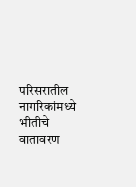परिसरातील नागरिकांमध्ये भीतीचे वातावरण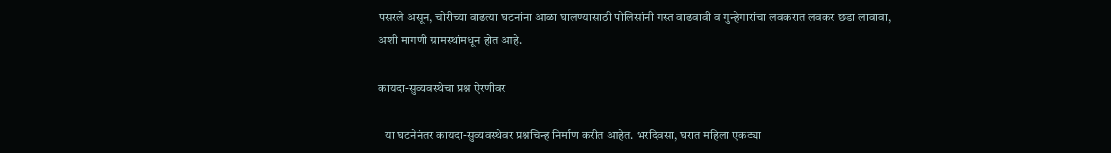पसरले असून, चोरीच्या वाढत्या घटनांना आळा घालण्यासाठी पोलिसांनी गस्त वाढवावी व गुन्हेगारांचा लवकरात लवकर छडा लावावा, अशी मागणी ग्रामस्थांमधून होत आहे.

कायदा-सुव्यवस्थेचा प्रश्न ऐरणीवर

   या घटनेनंतर कायदा-सुव्यवस्थेवर प्रश्नचिन्ह निर्माण करीत आहेत. भरदिवसा, घरात महिला एकट्या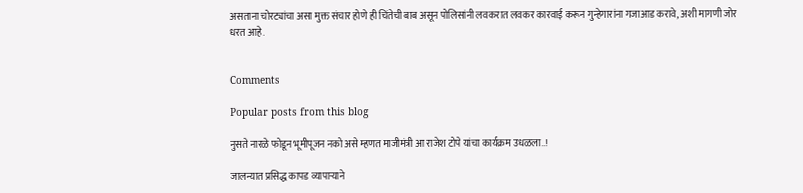असताना चोरट्यांचा असा मुक्त संचार होणे ही चिंतेची बाब असून पोलिसांनी लवकरात लवकर कारवाई करून गुन्हेगारांना गजाआड करावे, अशी मागणी जोर धरत आहे.


Comments

Popular posts from this blog

नुसते नारळे फोडून भूमीपूजन नको असे म्हणत माजीमंत्री आ राजेश टोपे यांचा कार्यक्रम उधळला..!

जालन्यात प्रसिद्ध कापड व्यापाऱ्याने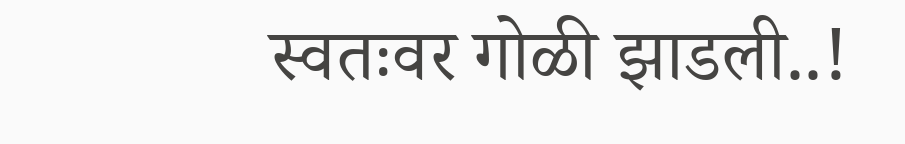स्वतःवर गोळी झाडली..!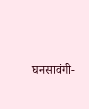घनसावंगी-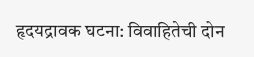हृदयद्रावक घटना: विवाहितेची दोन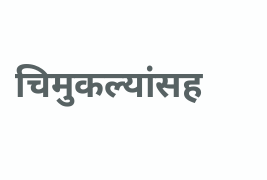चिमुकल्यांसह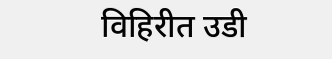विहिरीत उडी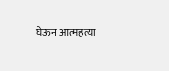घेऊन आत्महत्या